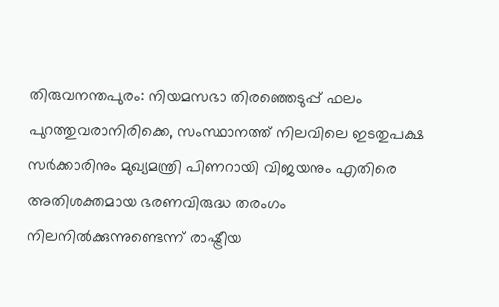തിരുവനന്തപുരം: നിയമസഭാ തിരഞ്ഞെടുപ്പ് ഫലം പുറത്തുവരാനിരിക്കെ, സംസ്ഥാനത്ത് നിലവിലെ ഇടതുപക്ഷ സർക്കാരിനും മുഖ്യമന്ത്രി പിണറായി വിജയനും എതിരെ അതിശക്തമായ ഭരണവിരുദ്ധ തരംഗം നിലനിൽക്കുന്നുണ്ടെന്ന് രാഷ്ട്രീയ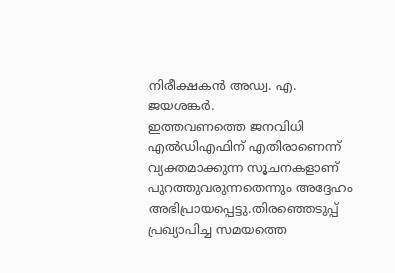നിരീക്ഷകൻ അഡ്വ. എ. ജയശങ്കർ.
ഇത്തവണത്തെ ജനവിധി എൽഡിഎഫിന് എതിരാണെന്ന് വ്യക്തമാക്കുന്ന സൂചനകളാണ് പുറത്തുവരുന്നതെന്നും അദ്ദേഹം അഭിപ്രായപ്പെട്ടു.തിരഞ്ഞെടുപ്പ് പ്രഖ്യാപിച്ച സമയത്തെ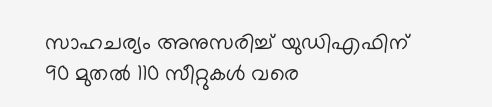സാഹചര്യം അനുസരിച്ച് യുഡിഎഫിന് 90 മുതൽ 110 സീറ്റുകൾ വരെ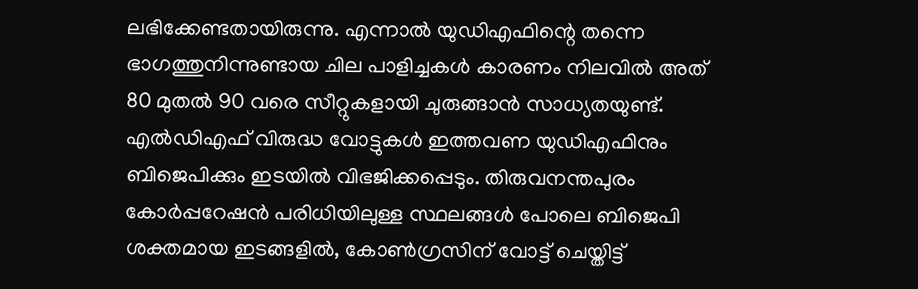ലഭിക്കേണ്ടതായിരുന്നു. എന്നാൽ യുഡിഎഫിന്റെ തന്നെ ഭാഗത്തുനിന്നുണ്ടായ ചില പാളിച്ചകൾ കാരണം നിലവിൽ അത് 80 മുതൽ 90 വരെ സീറ്റുകളായി ചുരുങ്ങാൻ സാധ്യതയുണ്ട്. എൽഡിഎഫ് വിരുദ്ധ വോട്ടുകൾ ഇത്തവണ യുഡിഎഫിനും ബിജെപിക്കും ഇടയിൽ വിഭജിക്കപ്പെടും. തിരുവനന്തപുരം കോർപ്പറേഷൻ പരിധിയിലുള്ള സ്ഥലങ്ങൾ പോലെ ബിജെപി ശക്തമായ ഇടങ്ങളിൽ, കോൺഗ്രസിന് വോട്ട് ചെയ്തിട്ട്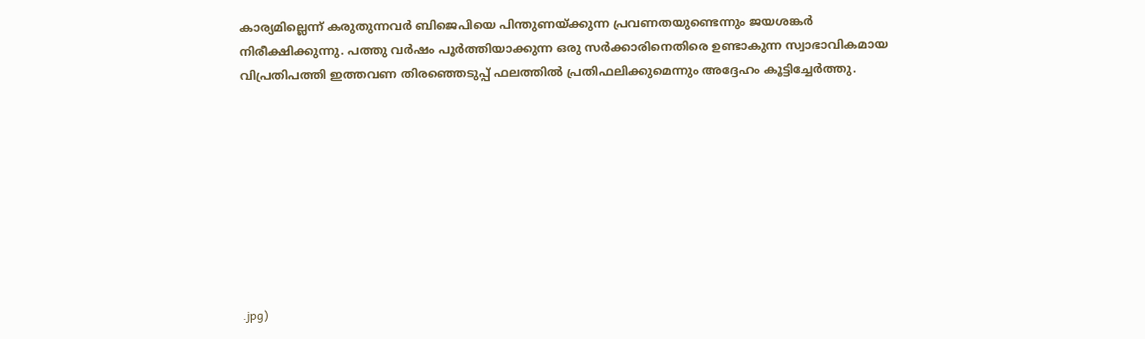കാര്യമില്ലെന്ന് കരുതുന്നവർ ബിജെപിയെ പിന്തുണയ്ക്കുന്ന പ്രവണതയുണ്ടെന്നും ജയശങ്കർ നിരീക്ഷിക്കുന്നു. പത്തു വർഷം പൂർത്തിയാക്കുന്ന ഒരു സർക്കാരിനെതിരെ ഉണ്ടാകുന്ന സ്വാഭാവികമായ വിപ്രതിപത്തി ഇത്തവണ തിരഞ്ഞെടുപ്പ് ഫലത്തിൽ പ്രതിഫലിക്കുമെന്നും അദ്ദേഹം കൂട്ടിച്ചേർത്തു.









.jpg)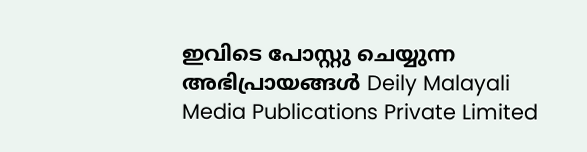ഇവിടെ പോസ്റ്റു ചെയ്യുന്ന അഭിപ്രായങ്ങൾ Deily Malayali Media Publications Private Limited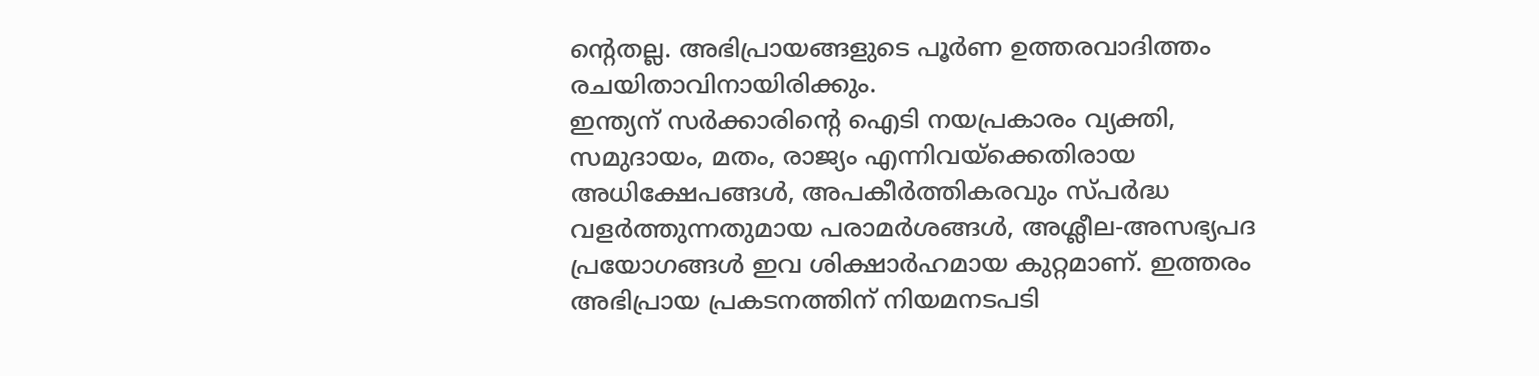ന്റെതല്ല. അഭിപ്രായങ്ങളുടെ പൂർണ ഉത്തരവാദിത്തം രചയിതാവിനായിരിക്കും.
ഇന്ത്യന് സർക്കാരിന്റെ ഐടി നയപ്രകാരം വ്യക്തി, സമുദായം, മതം, രാജ്യം എന്നിവയ്ക്കെതിരായ അധിക്ഷേപങ്ങൾ, അപകീർത്തികരവും സ്പർദ്ധ വളർത്തുന്നതുമായ പരാമർശങ്ങൾ, അശ്ലീല-അസഭ്യപദ പ്രയോഗങ്ങൾ ഇവ ശിക്ഷാർഹമായ കുറ്റമാണ്. ഇത്തരം അഭിപ്രായ പ്രകടനത്തിന് നിയമനടപടി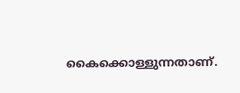കൈക്കൊള്ളുന്നതാണ്.